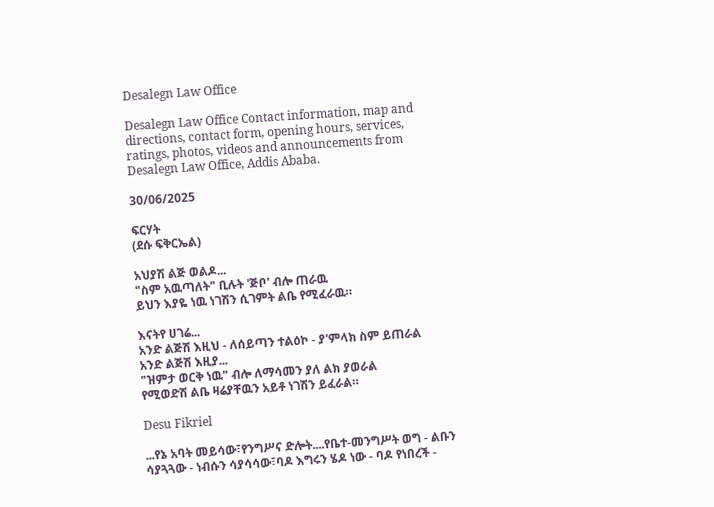Desalegn Law Office

Desalegn Law Office Contact information, map and directions, contact form, opening hours, services, ratings, photos, videos and announcements from Desalegn Law Office, Addis Ababa.

30/06/2025

ፍርሃት
(ደሱ ፍቅርኤል)

አህያሽ ልጅ ወልዶ...
"ስም አዉጣለት" ቢሉት 'ጅቦ' ብሎ ጠራዉ
ይህን እያዬ ነዉ ነገሽን ሲገምት ልቤ የሚፈራዉ።

እናትየ ሀገሬ...
አንድ ልጅሽ እዚህ - ለሰይጣን ተልዕኮ - ያ'ምላክ ስም ይጠራል
አንድ ልጅሽ እዚያ...
"ዝምታ ወርቅ ነዉ" ብሎ ለማሳመን ያለ ልክ ያወራል
የሚወድሽ ልቤ ዛሬያቸዉን አይቶ ነገሽን ይፈራል።

Desu Fikriel

...የኔ አባት መይሳው፣የንግሥና ድሎት....የቤተ-መንግሥት ወግ - ልቡን ሳያጓጓው - ነብሱን ሳያሳሳው፣ባዶ እግሩን ሄዶ ነው - ባዶ የነበረች -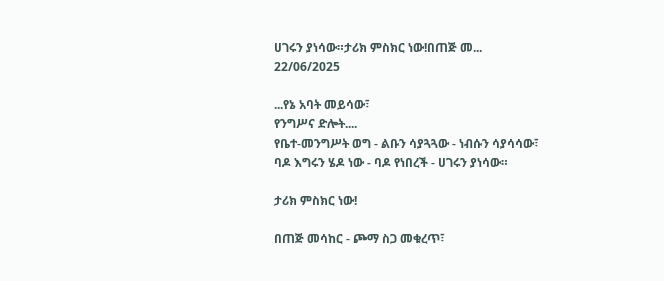ሀገሩን ያነሳው።ታሪክ ምስክር ነው!በጠጅ መ...
22/06/2025

...የኔ አባት መይሳው፣
የንግሥና ድሎት....
የቤተ-መንግሥት ወግ - ልቡን ሳያጓጓው - ነብሱን ሳያሳሳው፣
ባዶ እግሩን ሄዶ ነው - ባዶ የነበረች - ሀገሩን ያነሳው።

ታሪክ ምስክር ነው!

በጠጅ መሳከር - ጮማ ስጋ መቁረጥ፣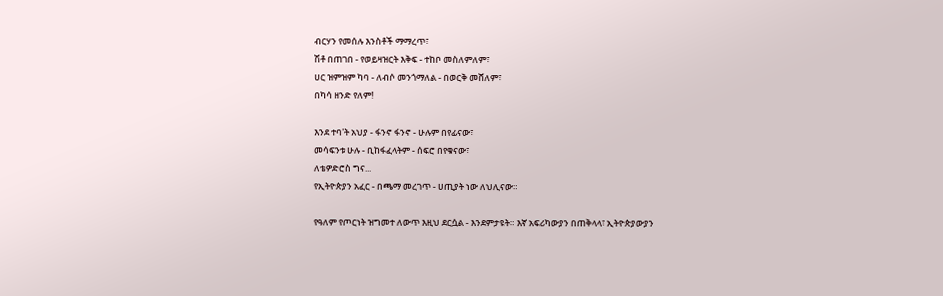ብርሃን የመሰሉ እንስቶች ማማረጥ፣
ሽቶ በጠገበ - የወይዛዝርት እቅፍ - ተከቦ መስለምለም፣
ሀር ዝምዝም ካባ - ለብሶ መንጎማለል - በወርቅ መሸለም፣
በካሳ ዘንድ የለም!

እንደ ተባ'ት አህያ - ፋንኖ ፋንኖ - ሁሉም በየፊናው፣
መሳፍንቱ ሁሉ - ቢከፋፈላትም - ሰፍሮ በየቁናው፣
ለቴዎድሮስ ግና...
የኢትዮጵያን አፈር - በጫማ መረገጥ - ሀጢያት ነው ለህሊናው።

የዓለም የጦርነት ዝግመተ ለውጥ እዚህ ደርሷል - እንደምታዩት። እኛ አፍሪካውያን በጠቅላላ፣ ኢትዮጵያውያን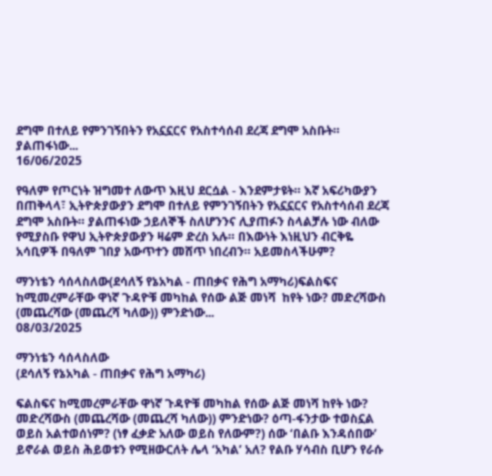ደግሞ በተለይ የምንገኝበትን የአኗኗርና የአስተሳሰብ ደረጃ ደግሞ አስቡት። ያልጠፋነው...
16/06/2025

የዓለም የጦርነት ዝግመተ ለውጥ እዚህ ደርሷል - እንደምታዩት። እኛ አፍሪካውያን በጠቅላላ፣ ኢትዮጵያውያን ደግሞ በተለይ የምንገኝበትን የአኗኗርና የአስተሳሰብ ደረጃ ደግሞ አስቡት። ያልጠፋነው ኃይለኞች ስለሆንንና ሊያጠፉን ስላልቻሉ ነው ብለው የሚያስቡ የዋህ ኢትዮጵያውያን ዛሬም ድረስ አሉ። በእውነት እነዚህን ብርቅዬ አሳቢዎች በዓለም ገበያ አውጥተን መሸጥ ነበረብን። አይመስላችሁም?

ማንነቴን ሳሰላስለው(ደሳለኝ የኔአካል - ጠበቃና የሕግ አማካሪ)ፍልስፍና ከሚመረምራቸው ዋነኛ ጉዳዮቹ መካከል የሰው ልጅ መነሻ  ከየት ነው? መድረሻውስ (መጨረሻው (መጨረሻ ካለው)) ምንድነው...
08/03/2025

ማንነቴን ሳሰላስለው
(ደሳለኝ የኔአካል - ጠበቃና የሕግ አማካሪ)

ፍልስፍና ከሚመረምራቸው ዋነኛ ጉዳዮቹ መካከል የሰው ልጅ መነሻ ከየት ነው? መድረሻውስ (መጨረሻው (መጨረሻ ካለው)) ምንድነው? ዕጣ-ፋንታው ተወስኗል ወይስ አልተወሰነም? (ነፃ ፈቃድ አለው ወይስ የለውም?) ሰው ‘በልቡ እንዳሰበው’ ይኖራል ወይስ ሕይወቱን የሚዘውርለት ሌላ ‘አካል’ አለ? የልቡ ሃሳብስ ቢሆን የራሱ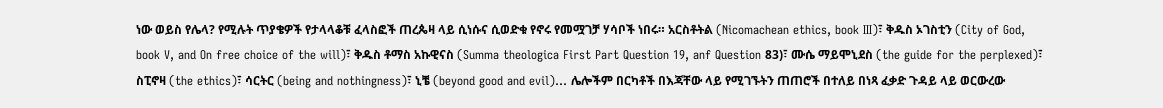ነው ወይስ የሌላ? የሚሉት ጥያቄዎች የታላላቆቹ ፈላስፎች ጠረጴዛ ላይ ሲነሱና ሲወድቁ የኖሩ የመሟገቻ ሃሳቦች ነበሩ። አርስቶትል (Nicomachean ethics, book III)፣ ቅዱስ ኦገስቲን (City of God, book V, and On free choice of the will)፣ ቅዱስ ቶማስ አኩዊናስ (Summa theologica First Part Question 19, anf Question 83)፣ ሙሴ ማይሞኒደስ (the guide for the perplexed)፣ ስፒኖዛ (the ethics)፣ ሳርትር (being and nothingness)፣ ኒቼ (beyond good and evil)… ሌሎችም በርካቶች በእጃቸው ላይ የሚገኙትን ጠጠሮች በተለይ በነጻ ፈቃድ ጉዳይ ላይ ወርውረው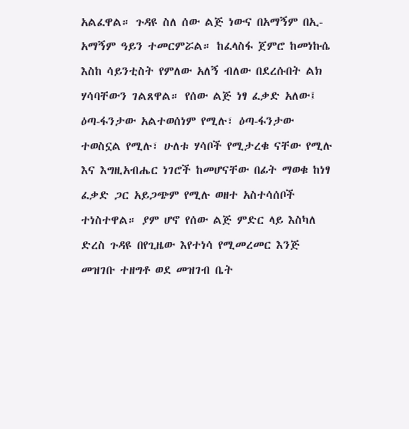አልፈዋል። ጉዳዩ ስለ ሰው ልጅ ነውና በአማኝም በኢ-አማኝም ዓይን ተመርምሯል። ከፈላስፋ ጀምሮ ከመነኩሴ እስከ ሳይንቲስት የምለው አለኝ ብለው በደረሱበት ልክ ሃሳባቸውን ገልጸዋል። የሰው ልጅ ነፃ ፈቃድ አለው፤ ዕጣ-ፋንታው አልተወሰነም የሚሉ፣ ዕጣ-ፋንታው ተወስኗል የሚሉ፣ ሁለቱ ሃሳቦች የሚታረቁ ናቸው የሚሉ እና እግዚአብሔር ነገሮች ከመሆናቸው በፊት ማወቁ ከነፃ ፈቃድ ጋር አይጋጭም የሚሉ ወዘተ አስተሳሰቦች ተነስተዋል። ያም ሆኖ የሰው ልጅ ምድር ላይ እስካለ ድረስ ጉዳዩ በየጊዜው እየተነሳ የሚመረመር እንጅ መዝገቡ ተዘግቶ ወደ መዝገብ ቤት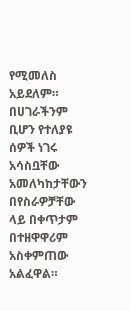የሚመለስ አይደለም። በሀገራችንም ቢሆን የተለያዩ ሰዎች ነገሩ አሳስቧቸው አመለካከታቸውን በየስራዎቻቸው ላይ በቀጥታም በተዘዋዋሪም አስቀምጠው አልፈዋል።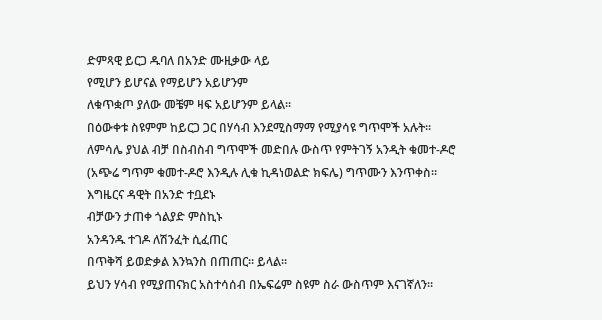ድምጻዊ ይርጋ ዱባለ በአንድ ሙዚቃው ላይ
የሚሆን ይሆናል የማይሆን አይሆንም
ለቁጥቋጦ ያለው መቼም ዛፍ አይሆንም ይላል።
በዕውቀቱ ስዩምም ከይርጋ ጋር በሃሳብ እንደሚስማማ የሚያሳዩ ግጥሞች አሉት። ለምሳሌ ያህል ብቻ በስብስብ ግጥሞች መድበሉ ውስጥ የምትገኝ አንዲት ቁመተ-ዶሮ (አጭሬ ግጥም ቁመተ-ዶሮ እንዲሉ ሊቁ ኪዳነወልድ ክፍሌ) ግጥሙን እንጥቀስ።
እግዜርና ዳዊት በአንድ ተቧደኑ
ብቻውን ታጠቀ ጎልያድ ምስኪኑ
አንዳንዱ ተገዶ ለሽንፈት ሲፈጠር
በጥቅሻ ይወድቃል እንኳንስ በጠጠር። ይላል።
ይህን ሃሳብ የሚያጠናክር አስተሳሰብ በኤፍሬም ስዩም ስራ ውስጥም እናገኛለን።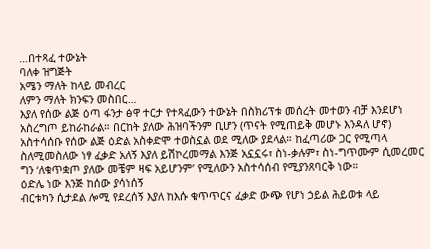…በተጻፈ ተውኔት
ባለቀ ዝግጅት
አሜን ማለት ከላይ መብረር
ለምን ማለት ክንፍን መስበር…
እያለ የሰው ልጅ ዕጣ ፋንታ ፅዋ ተርታ የተጻፈውን ተውኔት በስክሪፕቱ መሰረት መተወን ብቻ እንደሆነ አስረግጦ ይከራከራል። በርከት ያለው ሕዝባችንም ቢሆን (ጥናት የሚጠይቅ መሆኑ እንዳለ ሆኖ) አስተሳሰቡ የሰው ልጅ ዕድል አስቀድሞ ተወስኗል ወደ ሚለው ያደላል። ከፈጣሪው ጋር የሚጣላ ስለሚመስለው ነፃ ፈቃድ አለኝ እያለ ይሽኮረመማል እንጅ አኗኗሩ፣ ስነ-ቃሉም፣ ስነ-ግጥሙም ሲመረመር ግን ‘ለቁጥቋጦ ያለው መቼም ዛፍ አይሆንም’ የሚለውን አስተሳሰብ የሚያንጸባርቅ ነው።
ዕድሌ ነው እንጅ ከሰው ያሳነሰኝ
ብርቱካን ሲታደል ሎሚ የደረሰኝ እያለ ከእሱ ቁጥጥርና ፈቃድ ውጭ የሆነ ኃይል ሕይወቱ ላይ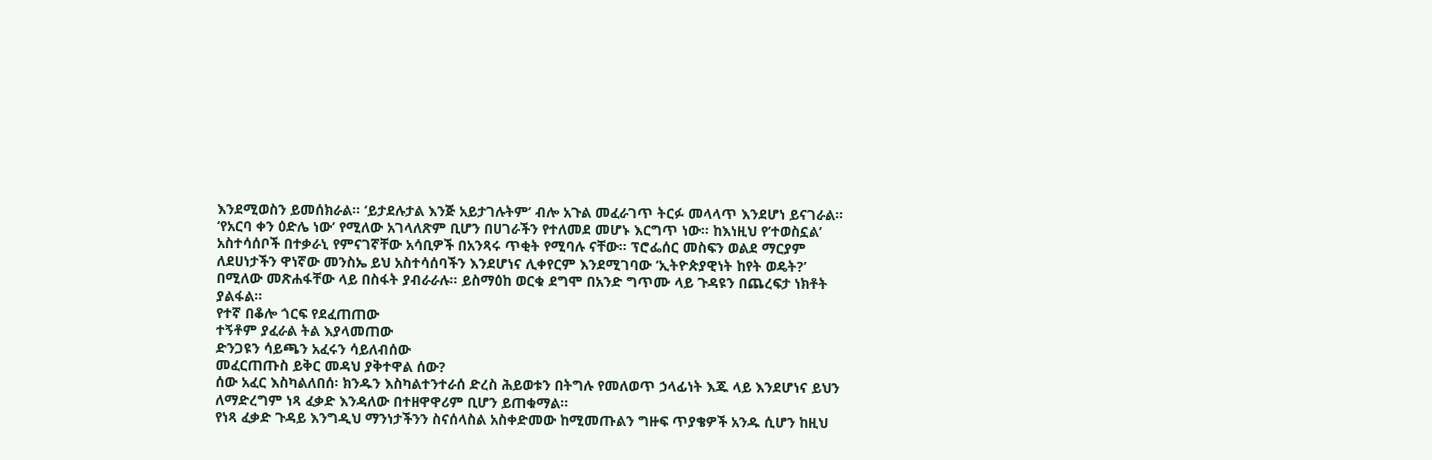እንደሚወስን ይመሰክራል። ‘ይታደሉታል እንጅ አይታገሉትም’ ብሎ አጉል መፈራገጥ ትርፉ መላላጥ እንደሆነ ይናገራል። ‘የአርባ ቀን ዕድሌ ነው’ የሚለው አገላለጽም ቢሆን በሀገራችን የተለመደ መሆኑ እርግጥ ነው። ከእነዚህ የ’ተወስኗል’ አስተሳሰቦች በተቃራኒ የምናገኛቸው አሳቢዎች በአንጻሩ ጥቂት የሚባሉ ናቸው። ፕሮፌሰር መስፍን ወልደ ማርያም ለደሀነታችን ዋነኛው መንስኤ ይህ አስተሳሰባችን እንደሆነና ሊቀየርም እንደሚገባው ‘ኢትዮጵያዊነት ከየት ወዴት?’ በሚለው መጽሐፋቸው ላይ በስፋት ያብራራሉ። ይስማዕከ ወርቁ ደግሞ በአንድ ግጥሙ ላይ ጉዳዩን በጨረፍታ ነክቶት ያልፋል።
የተኛ በቆሎ ጎርፍ የደፈጠጠው
ተኝቶም ያፈራል ትል እያላመጠው
ድንጋዩን ሳይጫን አፈሩን ሳይለብሰው
መፈርጠጡስ ይቅር መዳህ ያቅተዋል ሰው?
ሰው አፈር እስካልለበሰ፡ ክንዱን እስካልተንተራሰ ድረስ ሕይወቱን በትግሉ የመለወጥ ኃላፊነት እጁ ላይ እንደሆነና ይህን ለማድረግም ነጻ ፈቃድ እንዳለው በተዘዋዋሪም ቢሆን ይጠቁማል።
የነጻ ፈቃድ ጉዳይ እንግዲህ ማንነታችንን ስናሰላስል አስቀድመው ከሚመጡልን ግዙፍ ጥያቄዎች አንዱ ሲሆን ከዚህ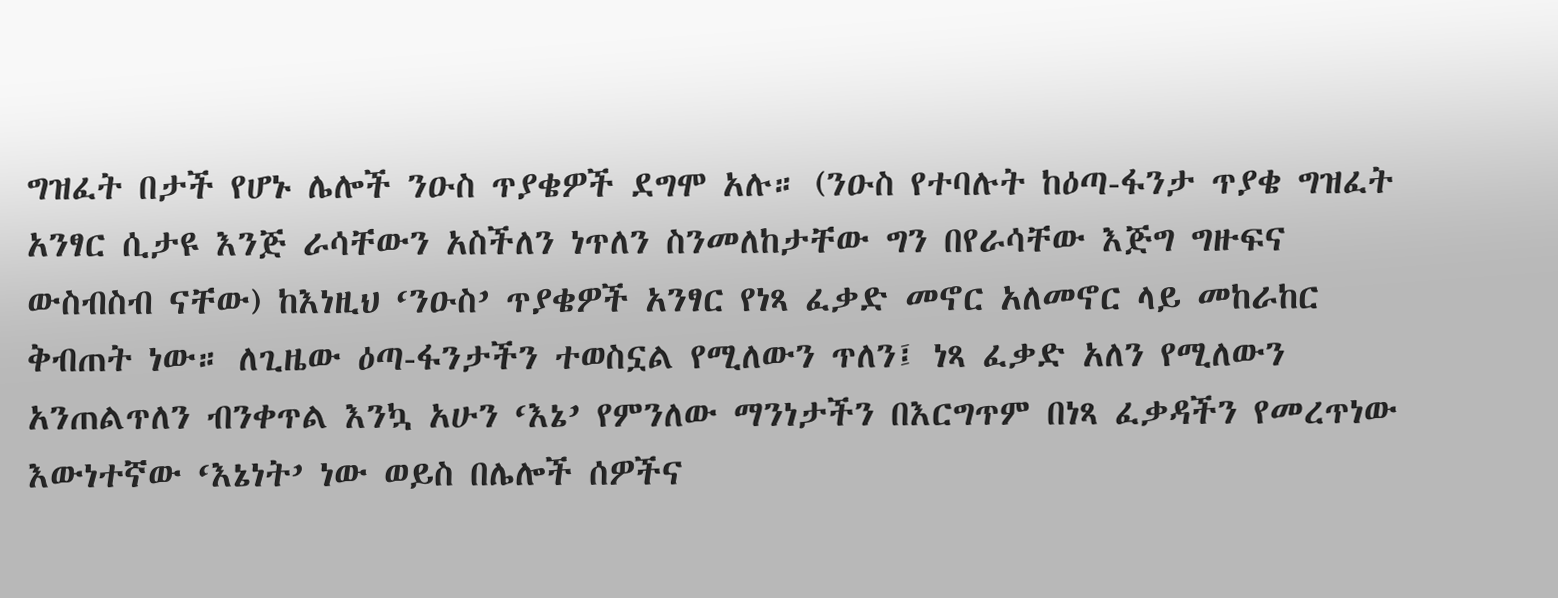ግዝፈት በታች የሆኑ ሌሎች ንዑስ ጥያቄዎች ደግሞ አሉ። (ንዑስ የተባሉት ከዕጣ-ፋንታ ጥያቄ ግዝፈት አንፃር ሲታዩ እንጅ ራሳቸውን አስችለን ነጥለን ስንመለከታቸው ግን በየራሳቸው እጅግ ግዙፍና ውስብስብ ናቸው) ከእነዚህ ‘ንዑስ’ ጥያቄዎች አንፃር የነጻ ፈቃድ መኖር አለመኖር ላይ መከራከር ቅብጠት ነው። ለጊዜው ዕጣ-ፋንታችን ተወስኗል የሚለውን ጥለን፤ ነጻ ፈቃድ አለን የሚለውን አንጠልጥለን ብንቀጥል እንኳ አሁን ‘እኔ’ የምንለው ማንነታችን በእርግጥም በነጻ ፈቃዳችን የመረጥነው እውነተኛው ‘እኔነት’ ነው ወይስ በሌሎች ሰዎችና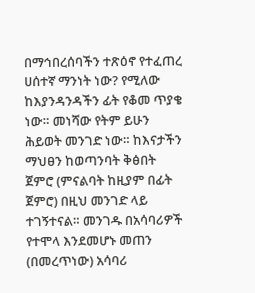በማኅበረሰባችን ተጽዕኖ የተፈጠረ ሀሰተኛ ማንነት ነው? የሚለው ከእያንዳንዳችን ፊት የቆመ ጥያቄ ነው። መነሻው የትም ይሁን ሕይወት መንገድ ነው። ከእናታችን ማህፀን ከወጣንባት ቅፅበት ጀምሮ (ምናልባት ከዚያም በፊት ጀምሮ) በዚህ መንገድ ላይ ተገኝተናል። መንገዱ በአሳባሪዎች የተሞላ እንደመሆኑ መጠን (በመረጥነው) አሳባሪ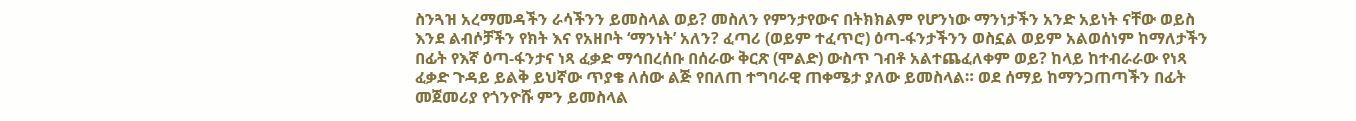ስንጓዝ አረማመዳችን ራሳችንን ይመስላል ወይ? መስለን የምንታየውና በትክክልም የሆንነው ማንነታችን አንድ አይነት ናቸው ወይስ እንደ ልብሶቻችን የክት እና የአዘቦት ‘ማንነት’ አለን? ፈጣሪ (ወይም ተፈጥሮ) ዕጣ-ፋንታችንን ወስኗል ወይም አልወሰነም ከማለታችን በፊት የእኛ ዕጣ-ፋንታና ነጻ ፈቃድ ማኅበረሰቡ በሰራው ቅርጽ (ሞልድ) ውስጥ ገብቶ አልተጨፈለቀም ወይ? ከላይ ከተብራራው የነጻ ፈቃድ ጉዳይ ይልቅ ይህኛው ጥያቄ ለሰው ልጅ የበለጠ ተግባራዊ ጠቀሜታ ያለው ይመስላል። ወደ ሰማይ ከማንጋጠጣችን በፊት መጀመሪያ የጎንዮሹ ምን ይመስላል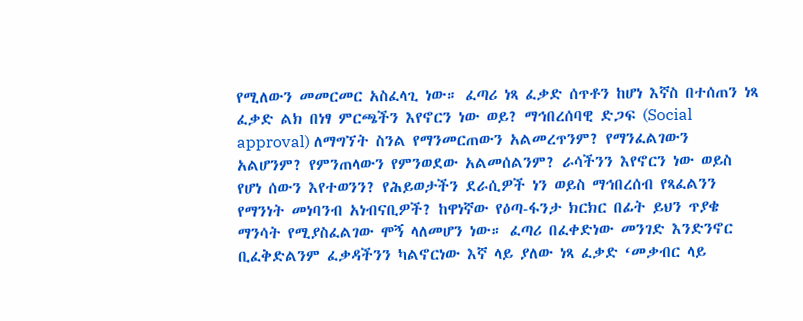የሚለውን መመርመር አስፈላጊ ነው። ፈጣሪ ነጻ ፈቃድ ሰጥቶን ከሆነ እኛስ በተሰጠን ነጻ ፈቃድ ልክ በነፃ ምርጫችን እየኖርን ነው ወይ? ማኅበረሰባዊ ድጋፍ (Social approval) ለማግኘት ስንል የማንመርጠውን አልመረጥንም? የማንፈልገውን አልሆንም? የምንጠላውን የምንወደው አልመሰልንም? ራሳችንን እየኖርን ነው ወይስ የሆነ ሰውን እየተወንን? የሕይወታችን ደራሲዎች ነን ወይስ ማኅበረሰብ የጻፈልንን የማንነት መነባንብ አነብናቢዎች? ከዋነኛው የዕጣ-ፋንታ ክርክር በፊት ይህን ጥያቄ ማንሳት የሚያስፈልገው ሞኝ ላለመሆን ነው። ፈጣሪ በፈቀድነው መንገድ እንድንኖር ቢፈቅድልንም ፈቃዳችንን ካልኖርነው እኛ ላይ ያለው ነጻ ፈቃድ ‘መቃብር ላይ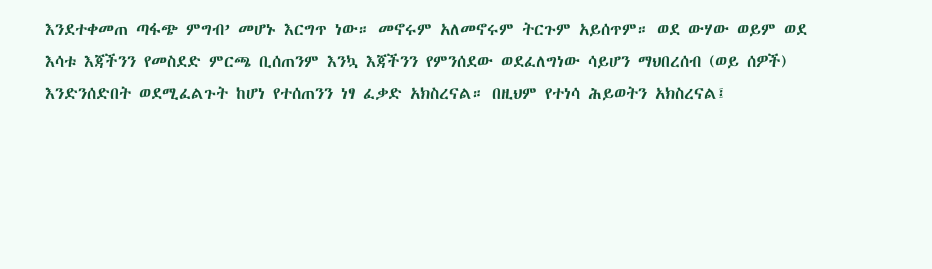እንደተቀመጠ ጣፋጭ ምግብ’ መሆኑ እርግጥ ነው። መኖሩም አለመኖሩም ትርጉም አይሰጥም። ወደ ውሃው ወይም ወደ እሳቱ እጃችንን የመስደድ ምርጫ ቢሰጠንም እንኳ እጃችንን የምንሰደው ወደፈለግነው ሳይሆን ማህበረሰብ (ወይ ሰዎች) እንድንሰድበት ወደሚፈልጉት ከሆነ የተሰጠንን ነፃ ፈቃድ አክስረናል። በዚህም የተነሳ ሕይወትን አክስረናል፤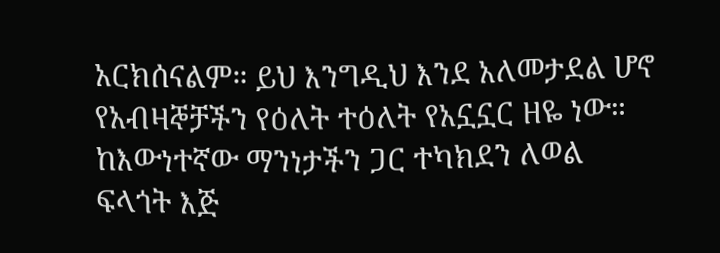አርክሰናልም። ይህ እንግዲህ እንደ አለመታደል ሆኖ የአብዛኞቻችን የዕለት ተዕለት የአኗኗር ዘዬ ነው። ከእውነተኛው ማንነታችን ጋር ተካክደን ለወል ፍላጎት እጅ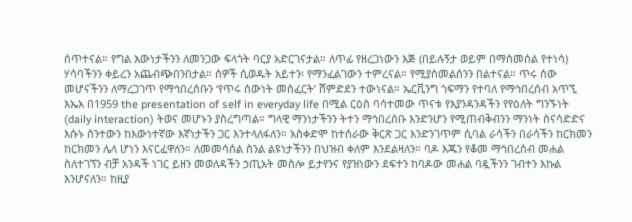ሰጥተናል። የግል እውነታችንን ለመንጋው ፍላጎት ባርያ አድርገናታል። ለጥፊ የዘረጋነውን እጅ (በይሉኝታ ወይም በማስመሰል የተነሳ) ሃሳባችንን ቀይረን አጨብጭበንበታል። ሰዎች ሲወዱት አይተን፡ የማንፈልገውን ተምረናል። የሚያስመልሰንን በልተናል። ጥሩ ሰው መሆናችንን ለማረጋገጥ የማኅበረሰቡን ‘የጥሩ ሰውነት መስፈርት’ ሸምድደን ተውነናል። ኤርቪንግ ጎፍማን የተባለ የማኅበረሰብ አጥኚ እኤአ በ1959 the presentation of self in everyday life በሚል ርዕስ ባሳተመው ጥናቱ የእያንዳንዳችን የየዕለት ግንኙነት (daily interaction) ትወና መሆኑን ያስረግጣል። ግላዊ ማንነታችንን ትተን ማኅበረሰቡ እንድንሆን የሚጠብቅብንን ማንነት ስናሳድድና እሱኑ ስንተውን ከእውነተኛው እኛነታችን ጋር እንተላለፋለን። አስቀድሞ ከተሰራው ቅርጽ ጋር እንድንገጥም ሲባል ራሳችን በራሳችን ከርክመን ከርክመን ሌላ ሆነን እናርፈዋለን። ለመመሳሰል ስንል ልዩነታችንን በህዝብ ቀለም እንደልዛለን። ባዶ እጁን የቆመ ማኅበረሰብ መሐል ስለተገኘን ብቻ አንዳች ነገር ይዘን መወለዳችን ኃጢአት መስሎ ይታየንና የያዝነውን ደፍተን ከባዶው መሐል ባዷችንን ገብተን እኩል እንሆናለን። ከዚያ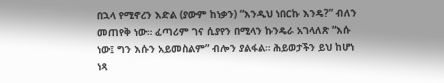በኋላ የሚኖረን እድል (ያውም ከነቃን) “እንዲህ ነበርኩ እንዴ?” ብለን መጠየቅ ነው። ፈጣሪም ገና ሲያየን በሚላን ኩንዴራ አገላለጽ “እሱ ነው፤ ግን እሱን አይመስልም” ብሎን ያልፋል። ሕይወታችን ይህ ከሆነ ነጻ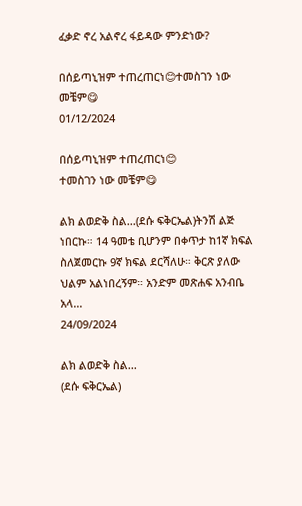ፈቃድ ኖረ አልኖረ ፋይዳው ምንድነው?

በሰይጣኒዝም ተጠረጠርነ😊ተመስገን ነው መቼም😋
01/12/2024

በሰይጣኒዝም ተጠረጠርነ😊
ተመስገን ነው መቼም😋

ልክ ልወድቅ ስል...(ደሱ ፍቅርኤል)ትንሽ ልጅ ነበርኩ። 14 ዓመቴ ቢሆንም በቀጥታ ከ1ኛ ክፍል ስለጀመርኩ 9ኛ ክፍል ደርሻለሁ። ቅርጽ ያለው ህልም አልነበረኝም። አንድም መጽሐፍ አንብቤ አላ...
24/09/2024

ልክ ልወድቅ ስል...
(ደሱ ፍቅርኤል)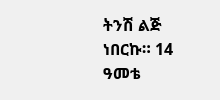ትንሽ ልጅ ነበርኩ። 14 ዓመቴ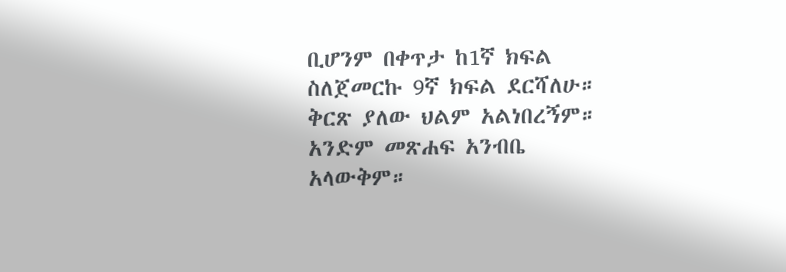ቢሆንም በቀጥታ ከ1ኛ ክፍል ስለጀመርኩ 9ኛ ክፍል ደርሻለሁ። ቅርጽ ያለው ህልም አልነበረኝም። አንድም መጽሐፍ አንብቤ አላውቅም።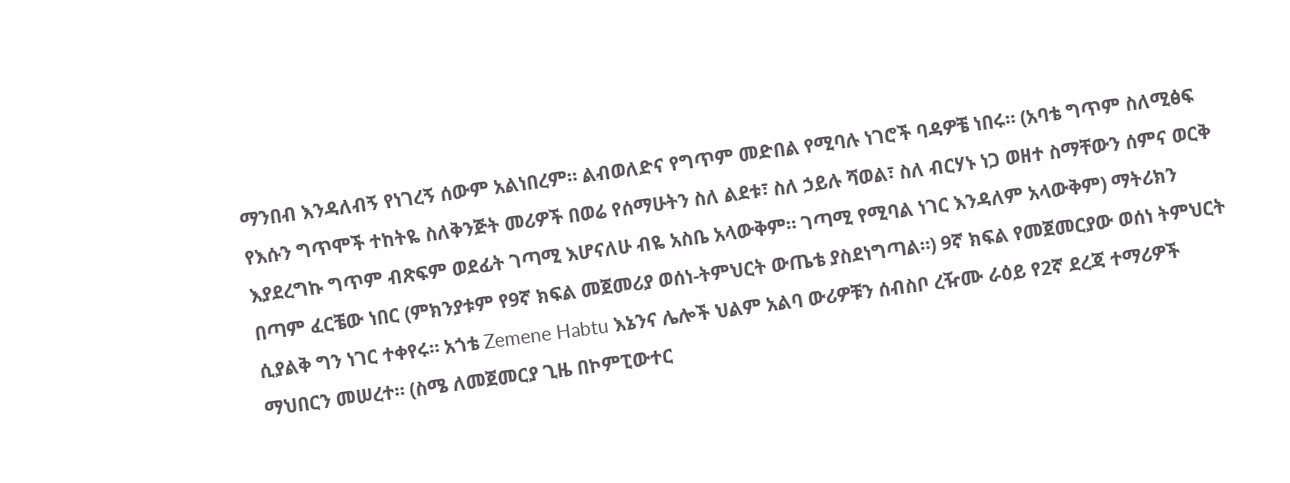ማንበብ እንዳለብኝ የነገረኝ ሰውም አልነበረም። ልብወለድና የግጥም መድበል የሚባሉ ነገሮች ባዳዎቼ ነበሩ። (አባቴ ግጥም ስለሚፅፍ የእሱን ግጥሞች ተከትዬ ስለቅንጅት መሪዎች በወሬ የሰማሁትን ስለ ልደቱ፣ ስለ ኃይሉ ሻወል፣ ስለ ብርሃኑ ነጋ ወዘተ ስማቸውን ሰምና ወርቅ እያደረግኩ ግጥም ብጽፍም ወደፊት ገጣሚ እሆናለሁ ብዬ አስቤ አላውቅም። ገጣሚ የሚባል ነገር እንዳለም አላውቅም) ማትሪክን በጣም ፈርቼው ነበር (ምክንያቱም የ9ኛ ክፍል መጀመሪያ ወሰነ-ትምህርት ውጤቴ ያስደነግጣል።) 9ኛ ክፍል የመጀመርያው ወሰነ ትምህርት ሲያልቅ ግን ነገር ተቀየሩ። አጎቴ Zemene Habtu እኔንና ሌሎች ህልም አልባ ውሪዎቹን ሰብስቦ ረዥሙ ራዕይ የ2ኛ ደረጃ ተማሪዎች ማህበርን መሠረተ። (ስሜ ለመጀመርያ ጊዜ በኮምፒውተር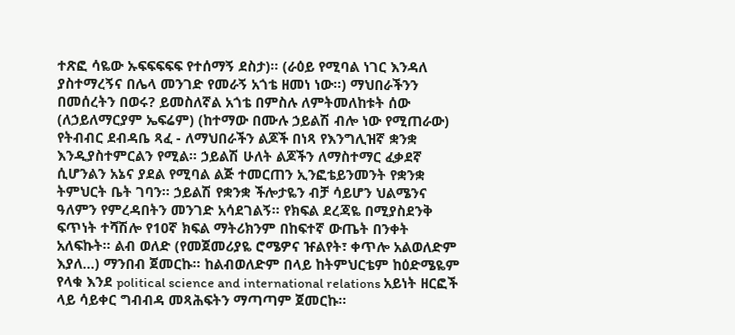ተጽፎ ሳዬው ኡፍፍፍፍፍ የተሰማኝ ደስታ)። (ራዕይ የሚባል ነገር እንዳለ ያስተማረኝና በሌላ መንገድ የመራኝ አጎቴ ዘመነ ነው።) ማህበራችንን በመሰረትን በወሩ? ይመስለኛል አጎቴ በምስሉ ለምትመለከቱት ሰው (ለኃይለማርያም ኤፍሬም) (ከተማው በሙሉ ኃይልሽ ብሎ ነው የሚጠራው) የትብብር ደብዳቤ ጻፈ - ለማህበራችን ልጆች በነጻ የእንግሊዝኛ ቋንቋ እንዲያስተምርልን የሚል። ኃይልሽ ሁለት ልጆችን ለማስተማር ፈቃደኛ ሲሆንልን አኔና ያደል የሚባል ልጅ ተመርጠን ኢንፎቴይንመንት የቋንቋ ትምህርት ቤት ገባን። ኃይልሽ የቋንቋ ችሎታዬን ብቻ ሳይሆን ህልሜንና ዓለምን የምረዳበትን መንገድ አሳደገልኝ። የክፍል ደረጃዬ በሚያስደንቅ ፍጥነት ተሻሽሎ የ10ኛ ክፍል ማትሪክንም በከፍተኛ ውጤት በንቀት አለፍኩት። ልብ ወለድ (የመጀመሪያዬ ሮሜዎና ዡልየት፣ ቀጥሎ አልወለድም እያለ...) ማንበብ ጀመርኩ። ከልብወለድም በላይ ከትምህርቴም ከዕድሜዬም የላቁ እንደ political science and international relations አይነት ዘርፎች ላይ ሳይቀር ግብብዳ መጻሕፍትን ማጣጣም ጀመርኩ።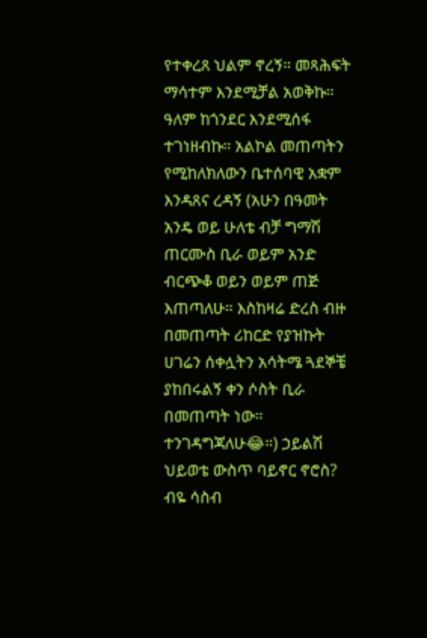የተቀረጸ ህልም ኖረኝ። መጻሕፍት ማሳተም እንደሚቻል አወቅኩ። ዓለም ከጎንደር እንደሚሰፋ ተገነዘብኩ። አልኮል መጠጣትን የሚከለክለውን ቤተሰባዊ አቋም እንዳጸና ረዳኝ (አሁን በዓመት አንዴ ወይ ሁለቴ ብቻ ግማሽ ጠርሙስ ቢራ ወይም አንድ ብርጭቆ ወይን ወይም ጠጅ እጠጣለሁ። እስከዛሬ ድረስ ብዙ በመጠጣት ሪከርድ የያዝኩት ሀገሬን ሰቀሏትን አሳትሜ ጓደኞቼ ያከበሩልኝ ቀን ሶስት ቢራ በመጠጣት ነው። ተንገዳግጃለሁ😂።) ኃይልሽ ህይወቴ ውስጥ ባይኖር ኖሮስ? ብዬ ሳስብ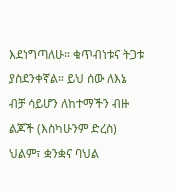እደነግጣለሁ። ቁጥብነቱና ትጋቱ ያስደንቀኛል። ይህ ሰው ለእኔ ብቻ ሳይሆን ለከተማችን ብዙ ልጆች (እስካሁንም ድረስ) ህልም፣ ቋንቋና ባህል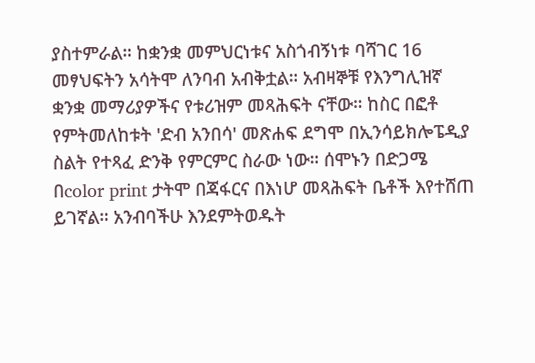ያስተምራል። ከቋንቋ መምህርነቱና አስጎብኝነቱ ባሻገር 16 መፃህፍትን አሳትሞ ለንባብ አብቅቷል። አብዛኞቹ የእንግሊዝኛ ቋንቋ መማሪያዎችና የቱሪዝም መጻሕፍት ናቸው። ከስር በፎቶ የምትመለከቱት 'ድብ አንበሳ' መጽሐፍ ደግሞ በኢንሳይክሎፔዲያ ስልት የተጻፈ ድንቅ የምርምር ስራው ነው። ሰሞኑን በድጋሜ በcolor print ታትሞ በጃፋርና በእነሆ መጻሕፍት ቤቶች እየተሸጠ ይገኛል። አንብባችሁ እንደምትወዱት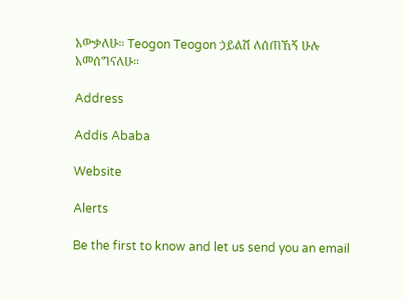አውቃለሁ። Teogon Teogon ኃይልሽ ለሰጠኸኝ ሁሉ አመሰግናለሁ።

Address

Addis Ababa

Website

Alerts

Be the first to know and let us send you an email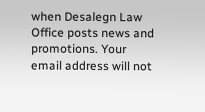when Desalegn Law Office posts news and promotions. Your email address will not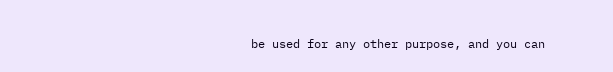be used for any other purpose, and you can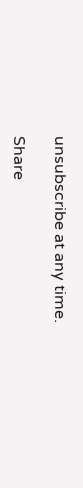unsubscribe at any time.

Share